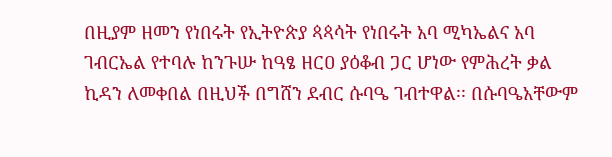በዚያም ዘመን የነበሩት የኢትዮጵያ ጳጳሳት የነበሩት አባ ሚካኤልና አባ ገብርኤል የተባሉ ከንጉሡ ከዓፄ ዘርዐ ያዕቆብ ጋር ሆነው የምሕረት ቃል ኪዳን ለመቀበል በዚህች በግሸን ደብር ሱባዔ ገብተዋል፡፡ በሱባዔአቸውም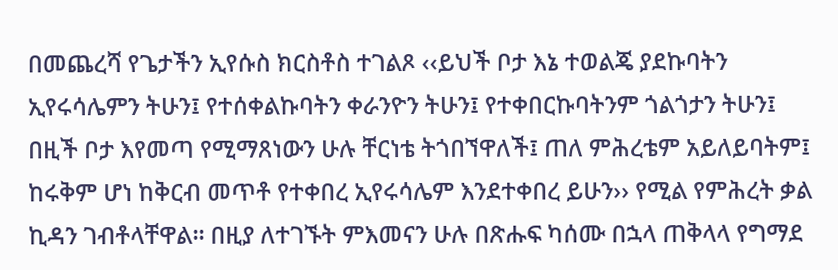በመጨረሻ የጌታችን ኢየሱስ ክርስቶስ ተገልጾ ‹‹ይህች ቦታ እኔ ተወልጄ ያደኩባትን ኢየሩሳሌምን ትሁን፤ የተሰቀልኩባትን ቀራንዮን ትሁን፤ የተቀበርኩባትንም ጎልጎታን ትሁን፤ በዚች ቦታ እየመጣ የሚማጸነውን ሁሉ ቸርነቴ ትጎበኘዋለች፤ ጠለ ምሕረቴም አይለይባትም፤ ከሩቅም ሆነ ከቅርብ መጥቶ የተቀበረ ኢየሩሳሌም እንደተቀበረ ይሁን›› የሚል የምሕረት ቃል ኪዳን ገብቶላቸዋል፡፡ በዚያ ለተገኙት ምእመናን ሁሉ በጽሑፍ ካሰሙ በኋላ ጠቅላላ የግማደ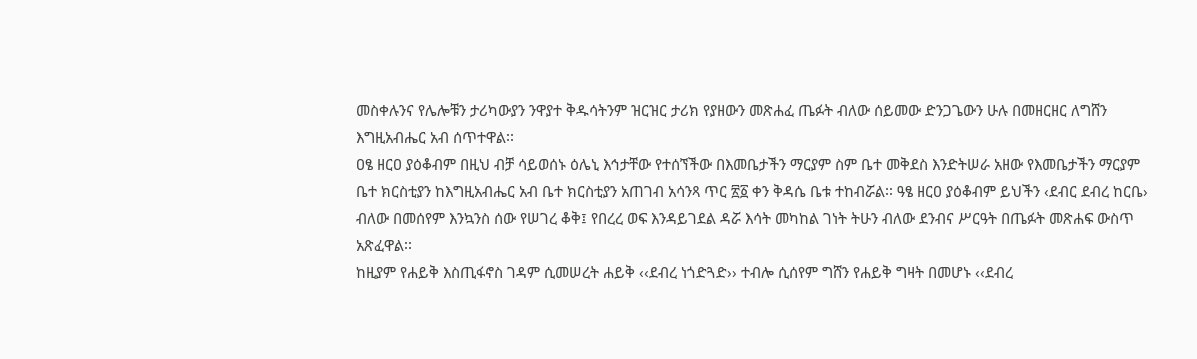መስቀሉንና የሌሎቹን ታሪካውያን ንዋያተ ቅዱሳትንም ዝርዝር ታሪክ የያዘውን መጽሐፈ ጤፉት ብለው ሰይመው ድንጋጌውን ሁሉ በመዘርዘር ለግሸን እግዚአብሔር አብ ሰጥተዋል፡፡
ዐፄ ዘርዐ ያዕቆብም በዚህ ብቻ ሳይወሰኑ ዕሌኒ እኅታቸው የተሰኘችው በእመቤታችን ማርያም ስም ቤተ መቅደስ እንድትሠራ አዘው የእመቤታችን ማርያም ቤተ ክርስቲያን ከእግዚአብሔር አብ ቤተ ክርስቲያን አጠገብ አሳንጻ ጥር ፳፩ ቀን ቅዳሴ ቤቱ ተከብሯል፡፡ ዓፄ ዘርዐ ያዕቆብም ይህችን ‹ደብር ደብረ ከርቤ› ብለው በመሰየም እንኳንስ ሰው የሠገረ ቆቅ፤ የበረረ ወፍ እንዳይገደል ዳሯ እሳት መካከል ገነት ትሁን ብለው ደንብና ሥርዓት በጤፉት መጽሐፍ ውስጥ አጽፈዋል፡፡
ከዚያም የሐይቅ እስጢፋኖስ ገዳም ሲመሠረት ሐይቅ ‹‹ደብረ ነጎድጓድ›› ተብሎ ሲሰየም ግሸን የሐይቅ ግዛት በመሆኑ ‹‹ደብረ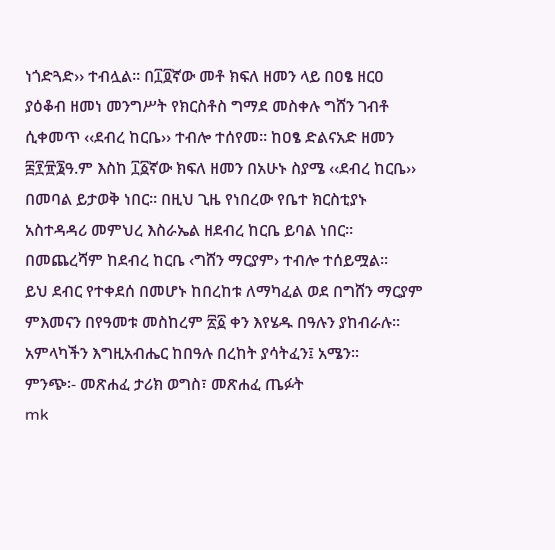ነጎድጓድ›› ተብሏል፡፡ በ፲፬ኛው መቶ ክፍለ ዘመን ላይ በዐፄ ዘርዐ ያዕቆብ ዘመነ መንግሥት የክርስቶስ ግማደ መስቀሉ ግሸን ገብቶ ሲቀመጥ ‹‹ደብረ ከርቤ›› ተብሎ ተሰየመ፡፡ ከዐፄ ድልናአድ ዘመን ፰፻፹፮ዓ.ም እስከ ፲፩ኛው ክፍለ ዘመን በአሁኑ ስያሜ ‹‹ደብረ ከርቤ›› በመባል ይታወቅ ነበር። በዚህ ጊዜ የነበረው የቤተ ክርስቲያኑ አስተዳዳሪ መምህረ እስራኤል ዘደብረ ከርቤ ይባል ነበር። በመጨረሻም ከደብረ ከርቤ ‹ግሸን ማርያም› ተብሎ ተሰይሟል፡፡
ይህ ደብር የተቀደሰ በመሆኑ ከበረከቱ ለማካፈል ወደ በግሸን ማርያም ምእመናን በየዓመቱ መስከረም ፳፩ ቀን እየሄዱ በዓሉን ያከብራሉ፡፡
አምላካችን እግዚአብሔር ከበዓሉ በረከት ያሳትፈን፤ አሜን፡፡
ምንጭ፡- መጽሐፈ ታሪክ ወግስ፣ መጽሐፈ ጤፉት
mk